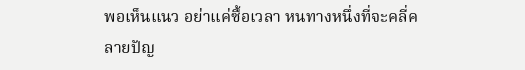พอเห็นแนว อย่าแค่ซื้อเวลา หนทางหนึ่งที่จะคลี่คลายปัญ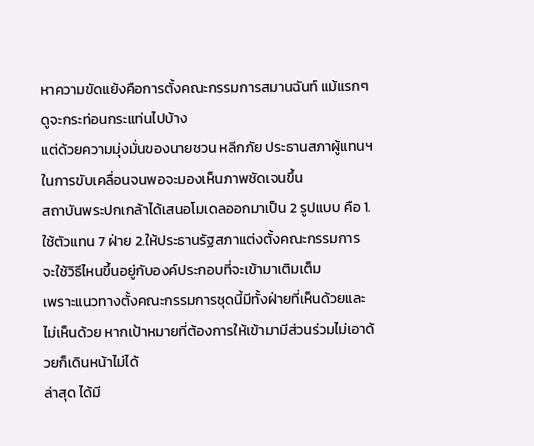หาความขัดแย้งคือการตั้งคณะกรรมการสมานฉันท์ แม้แรกๆดูจะกระท่อนกระแท่นไปบ้าง
แต่ด้วยความมุ่งมั่นของนายชวน หลีกภัย ประธานสภาผู้แทนฯในการขับเคลื่อนจนพอจะมองเห็นภาพชัดเจนขึ้น
สถาบันพระปกเกล้าได้เสนอโมเดลออกมาเป็น 2 รูปแบบ คือ 1.ใช้ตัวแทน 7 ฝ่าย 2.ให้ประธานรัฐสภาแต่งตั้งคณะกรรมการ
จะใช้วิธีไหนขึ้นอยู่กับองค์ประกอบที่จะเข้ามาเติมเต็ม
เพราะแนวทางตั้งคณะกรรมการชุดนี้มีทั้งฝ่ายที่เห็นด้วยและไม่เห็นด้วย หากเป้าหมายที่ต้องการให้เข้ามามีส่วนร่วมไม่เอาด้วยก็เดินหน้าไม่ได้
ล่าสุด ได้มี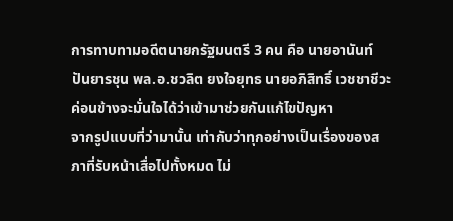การทาบทามอดีตนายกรัฐมนตรี 3 คน คือ นายอานันท์ ปันยารชุน พล.อ.ชวลิต ยงใจยุทธ นายอภิสิทธิ์ เวชชาชีวะ
ค่อนข้างจะมั่นใจได้ว่าเข้ามาช่วยกันแก้ไขปัญหา
จากรูปแบบที่ว่ามานั้น เท่ากับว่าทุกอย่างเป็นเรื่องของสภาที่รับหน้าเสื่อไปทั้งหมด ไม่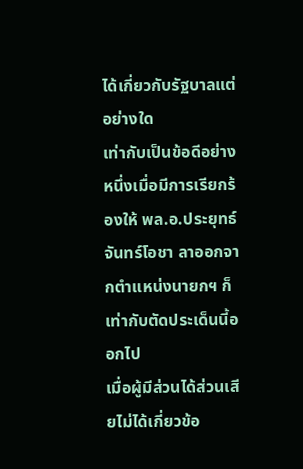ได้เกี่ยวกับรัฐบาลแต่อย่างใด
เท่ากับเป็นข้อดีอย่างหนึ่งเมื่อมีการเรียกร้องให้ พล.อ.ประยุทธ์ จันทร์โอชา ลาออกจากตำแหน่งนายกฯ ก็เท่ากับตัดประเด็นนี้ออกไป
เมื่อผู้มีส่วนได้ส่วนเสียไม่ได้เกี่ยวข้อ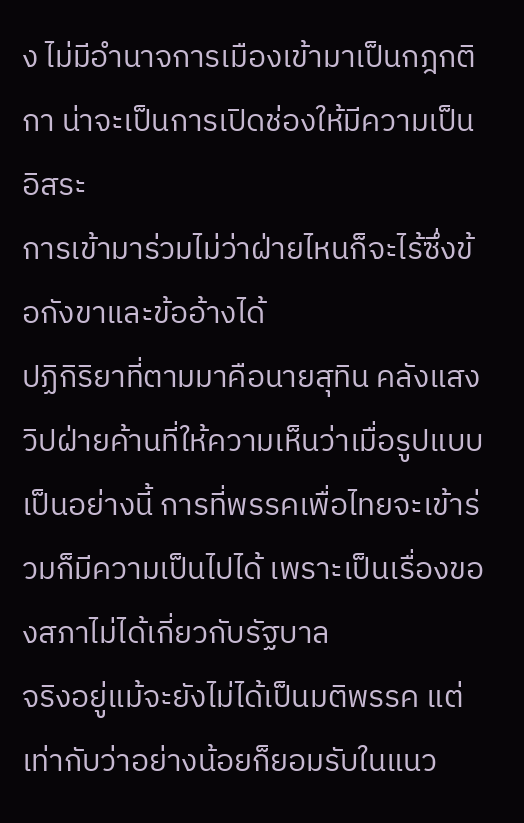ง ไม่มีอำนาจการเมืองเข้ามาเป็นกฎกติกา น่าจะเป็นการเปิดช่องให้มีความเป็นอิสระ
การเข้ามาร่วมไม่ว่าฝ่ายไหนก็จะไร้ซึ่งข้อกังขาและข้ออ้างได้
ปฏิกิริยาที่ตามมาคือนายสุทิน คลังแสง วิปฝ่ายค้านที่ให้ความเห็นว่าเมื่อรูปแบบเป็นอย่างนี้ การที่พรรคเพื่อไทยจะเข้าร่วมก็มีความเป็นไปได้ เพราะเป็นเรื่องของสภาไม่ได้เกี่ยวกับรัฐบาล
จริงอยู่แม้จะยังไม่ได้เป็นมติพรรค แต่เท่ากับว่าอย่างน้อยก็ยอมรับในแนว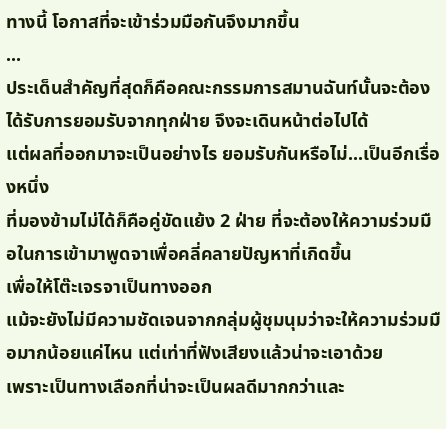ทางนี้ โอกาสที่จะเข้าร่วมมือกันจึงมากขึ้น
...
ประเด็นสำคัญที่สุดก็คือคณะกรรมการสมานฉันท์นั้นจะต้องได้รับการยอมรับจากทุกฝ่าย จึงจะเดินหน้าต่อไปได้
แต่ผลที่ออกมาจะเป็นอย่างไร ยอมรับกันหรือไม่...เป็นอีกเรื่องหนึ่ง
ที่มองข้ามไม่ได้ก็คือคู่ขัดแย้ง 2 ฝ่าย ที่จะต้องให้ความร่วมมือในการเข้ามาพูดจาเพื่อคลี่คลายปัญหาที่เกิดขึ้น
เพื่อให้โต๊ะเจรจาเป็นทางออก
แม้จะยังไม่มีความชัดเจนจากกลุ่มผู้ชุมนุมว่าจะให้ความร่วมมือมากน้อยแค่ไหน แต่เท่าที่ฟังเสียงแล้วน่าจะเอาด้วย
เพราะเป็นทางเลือกที่น่าจะเป็นผลดีมากกว่าและ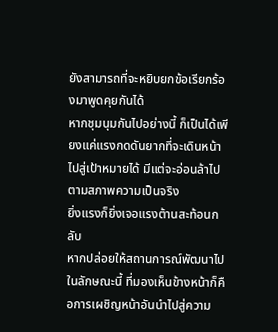ยังสามารถที่จะหยิบยกข้อเรียกร้องมาพูดคุยกันได้
หากชุมนุมกันไปอย่างนี้ ก็เป็นได้เพียงแค่แรงกดดันยากที่จะเดินหน้าไปสู่เป้าหมายได้ มีแต่จะอ่อนล้าไปตามสภาพความเป็นจริง
ยิ่งแรงก็ยิ่งเจอแรงต้านสะท้อนกลับ
หากปล่อยให้สถานการณ์พัฒนาไปในลักษณะนี้ ที่มองเห็นข้างหน้าก็คือการเผชิญหน้าอันนำไปสู่ความ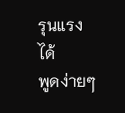รุนแรงได้
พูดง่ายๆ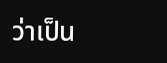ว่าเป็น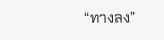“ทางลง”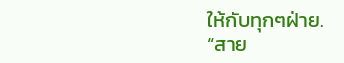ให้กับทุกๆฝ่าย.
“สาย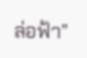ล่อฟ้า”